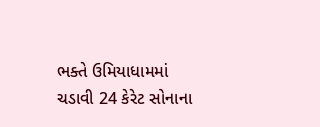ભક્તે ઉમિયાધામમાં ચડાવી 24 કેરેટ સોનાના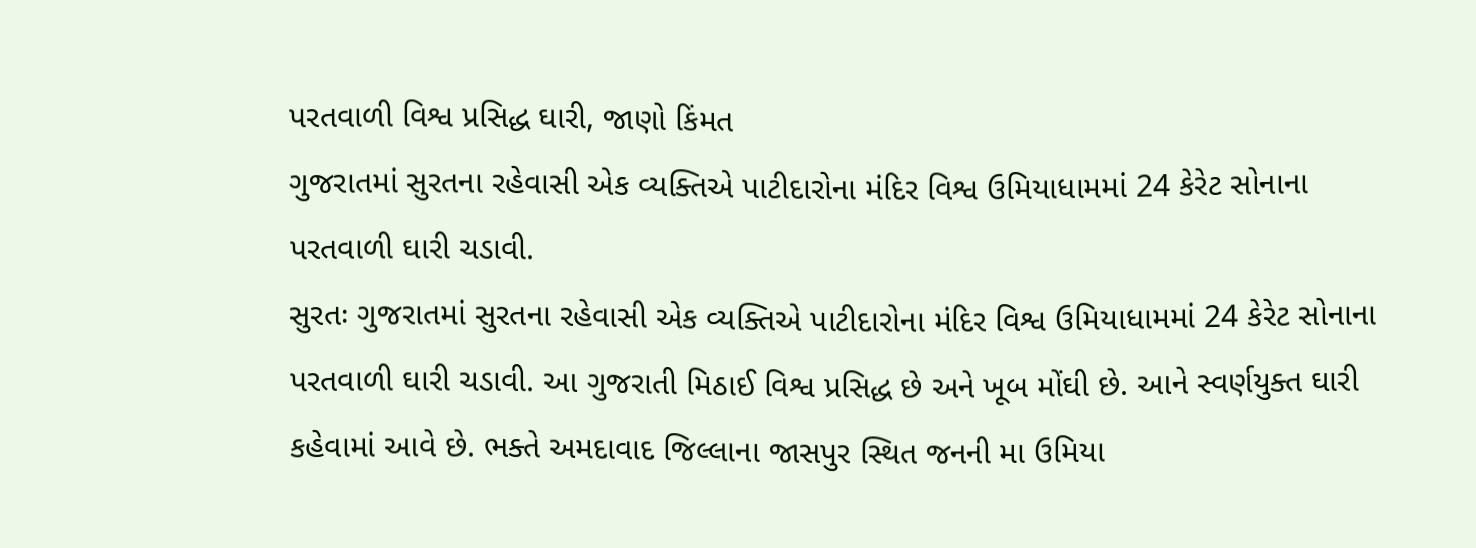પરતવાળી વિશ્વ પ્રસિદ્ધ ઘારી, જાણો કિંમત
ગુજરાતમાં સુરતના રહેવાસી એક વ્યક્તિએ પાટીદારોના મંદિર વિશ્વ ઉમિયાધામમાં 24 કેરેટ સોનાના પરતવાળી ઘારી ચડાવી.
સુરતઃ ગુજરાતમાં સુરતના રહેવાસી એક વ્યક્તિએ પાટીદારોના મંદિર વિશ્વ ઉમિયાધામમાં 24 કેરેટ સોનાના પરતવાળી ઘારી ચડાવી. આ ગુજરાતી મિઠાઈ વિશ્વ પ્રસિદ્ધ છે અને ખૂબ મોંઘી છે. આને સ્વર્ણયુક્ત ઘારી કહેવામાં આવે છે. ભક્તે અમદાવાદ જિલ્લાના જાસપુર સ્થિત જનની મા ઉમિયા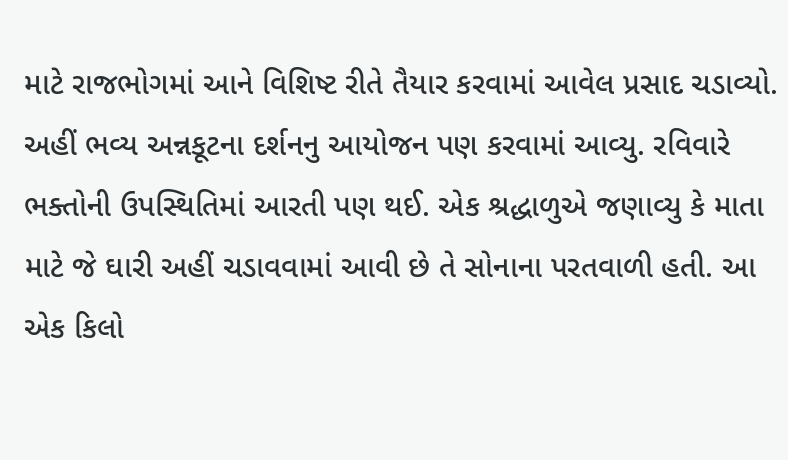માટે રાજભોગમાં આને વિશિષ્ટ રીતે તૈયાર કરવામાં આવેલ પ્રસાદ ચડાવ્યો. અહીં ભવ્ય અન્નકૂટના દર્શનનુ આયોજન પણ કરવામાં આવ્યુ. રવિવારે ભક્તોની ઉપસ્થિતિમાં આરતી પણ થઈ. એક શ્રદ્ધાળુએ જણાવ્યુ કે માતા માટે જે ઘારી અહીં ચડાવવામાં આવી છે તે સોનાના પરતવાળી હતી. આ એક કિલો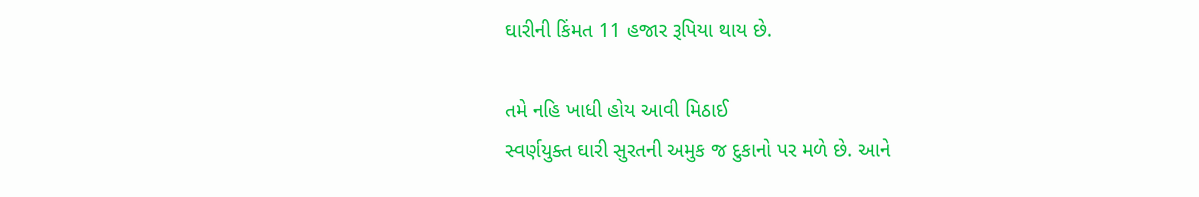ઘારીની કિંમત 11 હજાર રૂપિયા થાય છે.

તમે નહિ ખાધી હોય આવી મિઠાઈ
સ્વર્ણયુક્ત ઘારી સુરતની અમુક જ દુકાનો પર મળે છે. આને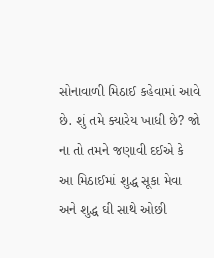સોનાવાળી મિઠાઈ કહેવામાં આવે છે. શું તમે ક્યારેય ખાધી છે? જો ના તો તમને જણાવી દઈએ કે આ મિઠાઈમાં શુદ્ધ સૂકા મેવા અને શુદ્ધ ઘી સાથે ઓછી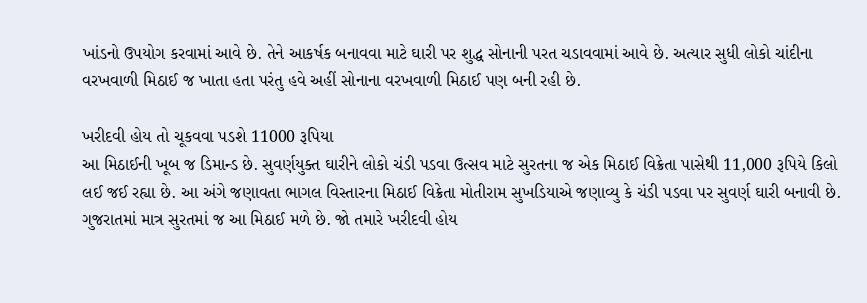ખાંડનો ઉપયોગ કરવામાં આવે છે. તેને આકર્ષક બનાવવા માટે ઘારી પર શુદ્ધ સોનાની પરત ચડાવવામાં આવે છે. અત્યાર સુધી લોકો ચાંદીના વરખવાળી મિઠાઈ જ ખાતા હતા પરંતુ હવે અહીં સોનાના વરખવાળી મિઠાઈ પણ બની રહી છે.

ખરીદવી હોય તો ચૂકવવા પડશે 11000 રૂપિયા
આ મિઠાઈની ખૂબ જ ડિમાન્ડ છે. સુવર્ણયુક્ત ઘારીને લોકો ચંડી પડવા ઉત્સવ માટે સુરતના જ એક મિઠાઈ વિક્રેતા પાસેથી 11,000 રૂપિયે કિલો લઈ જઈ રહ્યા છે. આ અંગે જણાવતા ભાગલ વિસ્તારના મિઠાઈ વિક્રેતા મોતીરામ સુખડિયાએ જણાવ્યુ કે ચંડી પડવા પર સુવર્ણ ઘારી બનાવી છે. ગુજરાતમાં માત્ર સુરતમાં જ આ મિઠાઈ મળે છે. જો તમારે ખરીદવી હોય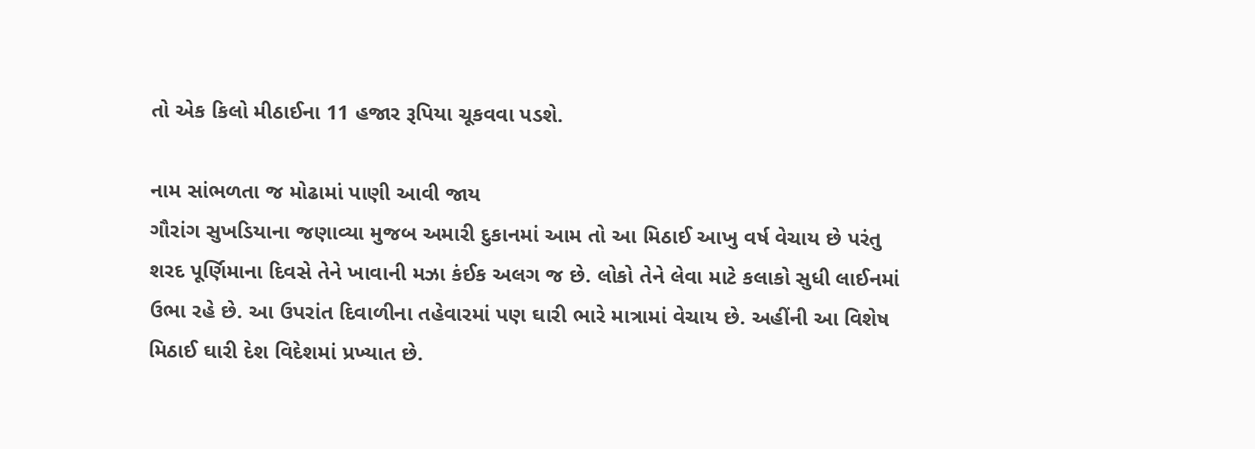તો એક કિલો મીઠાઈના 11 હજાર રૂપિયા ચૂકવવા પડશે.

નામ સાંભળતા જ મોઢામાં પાણી આવી જાય
ગૌરાંગ સુખડિયાના જણાવ્યા મુજબ અમારી દુકાનમાં આમ તો આ મિઠાઈ આખુ વર્ષ વેચાય છે પરંતુ શરદ પૂર્ણિમાના દિવસે તેને ખાવાની મઝા કંઈક અલગ જ છે. લોકો તેને લેવા માટે કલાકો સુધી લાઈનમાં ઉભા રહે છે. આ ઉપરાંત દિવાળીના તહેવારમાં પણ ઘારી ભારે માત્રામાં વેચાય છે. અહીંની આ વિશેષ મિઠાઈ ઘારી દેશ વિદેશમાં પ્રખ્યાત છે.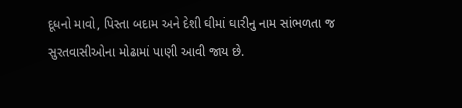દૂધનો માવો, પિસ્તા બદામ અને દેશી ઘીમાં ઘારીનુ નામ સાંભળતા જ સુરતવાસીઓના મોઢામાં પાણી આવી જાય છે.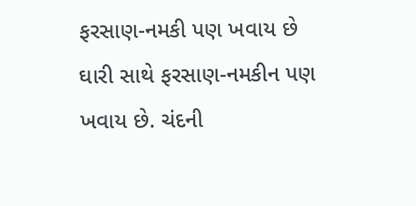ફરસાણ-નમકી પણ ખવાય છે
ઘારી સાથે ફરસાણ-નમકીન પણ ખવાય છે. ચંદની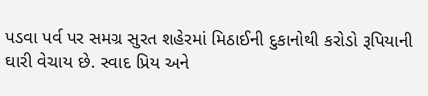પડવા પર્વ પર સમગ્ર સુરત શહેરમાં મિઠાઈની દુકાનોથી કરોડો રૂપિયાની ઘારી વેચાય છે. સ્વાદ પ્રિય અને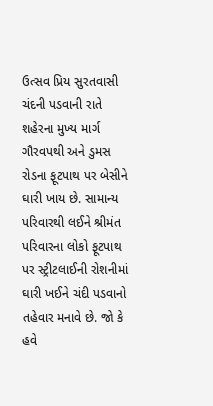ઉત્સવ પ્રિય સુરતવાસી ચંદની પડવાની રાતે શહેરના મુખ્ય માર્ગ ગૌરવપથી અને ડુમસ રોડના ફૂટપાથ પર બેસીને ઘારી ખાય છે. સામાન્ય પરિવારથી લઈને શ્રીમંત પરિવારના લોકો ફૂટપાથ પર સ્ટ્રીટલાઈની રોશનીમાં ઘારી ખઈને ચંદી પડવાનો તહેવાર મનાવે છે. જો કે હવે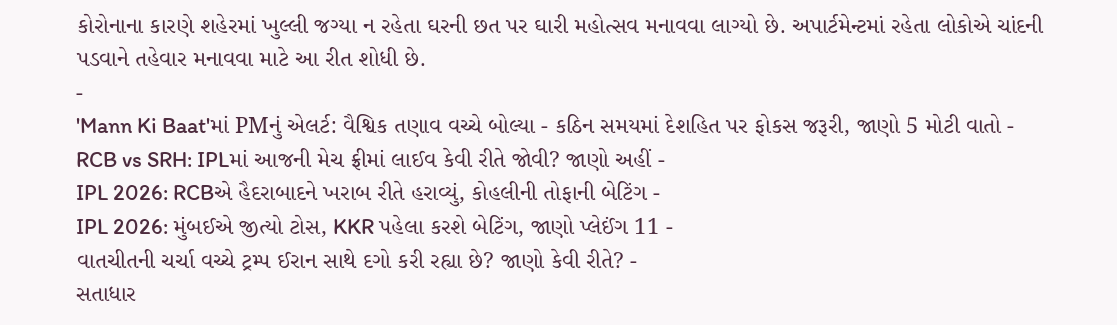કોરોનાના કારણે શહેરમાં ખુલ્લી જગ્યા ન રહેતા ઘરની છત પર ઘારી મહોત્સવ મનાવવા લાગ્યો છે. અપાર્ટમેન્ટમાં રહેતા લોકોએ ચાંદની પડવાને તહેવાર મનાવવા માટે આ રીત શોધી છે.
-
'Mann Ki Baat'માં PMનું એલર્ટ: વૈશ્વિક તણાવ વચ્ચે બોલ્યા - કઠિન સમયમાં દેશહિત પર ફોકસ જરૂરી, જાણો 5 મોટી વાતો -
RCB vs SRH: IPLમાં આજની મેચ ફ્રીમાં લાઈવ કેવી રીતે જોવી? જાણો અહીં -
IPL 2026: RCBએ હૈદરાબાદને ખરાબ રીતે હરાવ્યું, કોહલીની તોફાની બેટિંગ -
IPL 2026: મુંબઈએ જીત્યો ટોસ, KKR પહેલા કરશે બેટિંગ, જાણો પ્લેઈંગ 11 -
વાતચીતની ચર્ચા વચ્ચે ટ્રમ્પ ઈરાન સાથે દગો કરી રહ્યા છે? જાણો કેવી રીતે? -
સતાધાર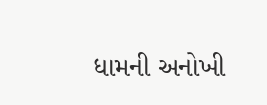ધામની અનોખી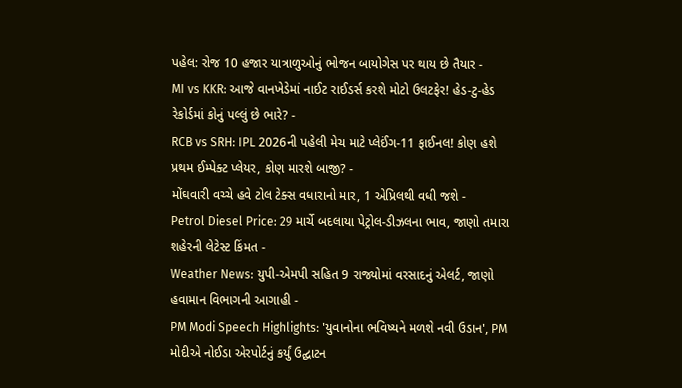પહેલ: રોજ 10 હજાર યાત્રાળુઓનું ભોજન બાયોગેસ પર થાય છે તૈયાર -
MI vs KKR: આજે વાનખેડેમાં નાઈટ રાઈડર્સ કરશે મોટો ઉલટફેર! હેડ-ટુ-હેડ રેકોર્ડમાં કોનું પલ્લું છે ભારે? -
RCB vs SRH: IPL 2026ની પહેલી મેચ માટે પ્લેઈંગ-11 ફાઈનલ! કોણ હશે પ્રથમ ઈમ્પેક્ટ પ્લેયર, કોણ મારશે બાજી? -
મોંઘવારી વચ્ચે હવે ટોલ ટેક્સ વધારાનો માર, 1 એપ્રિલથી વધી જશે -
Petrol Diesel Price: 29 માર્ચે બદલાયા પેટ્રોલ-ડીઝલના ભાવ, જાણો તમારા શહેરની લેટેસ્ટ કિંમત -
Weather News: યુપી-એમપી સહિત 9 રાજ્યોમાં વરસાદનું એલર્ટ, જાણો હવામાન વિભાગની આગાહી -
PM Modi Speech Highlights: 'યુવાનોના ભવિષ્યને મળશે નવી ઉડાન', PM મોદીએ નોઈડા એરપોર્ટનું કર્યું ઉદ્ઘાટન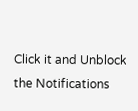Click it and Unblock the Notifications